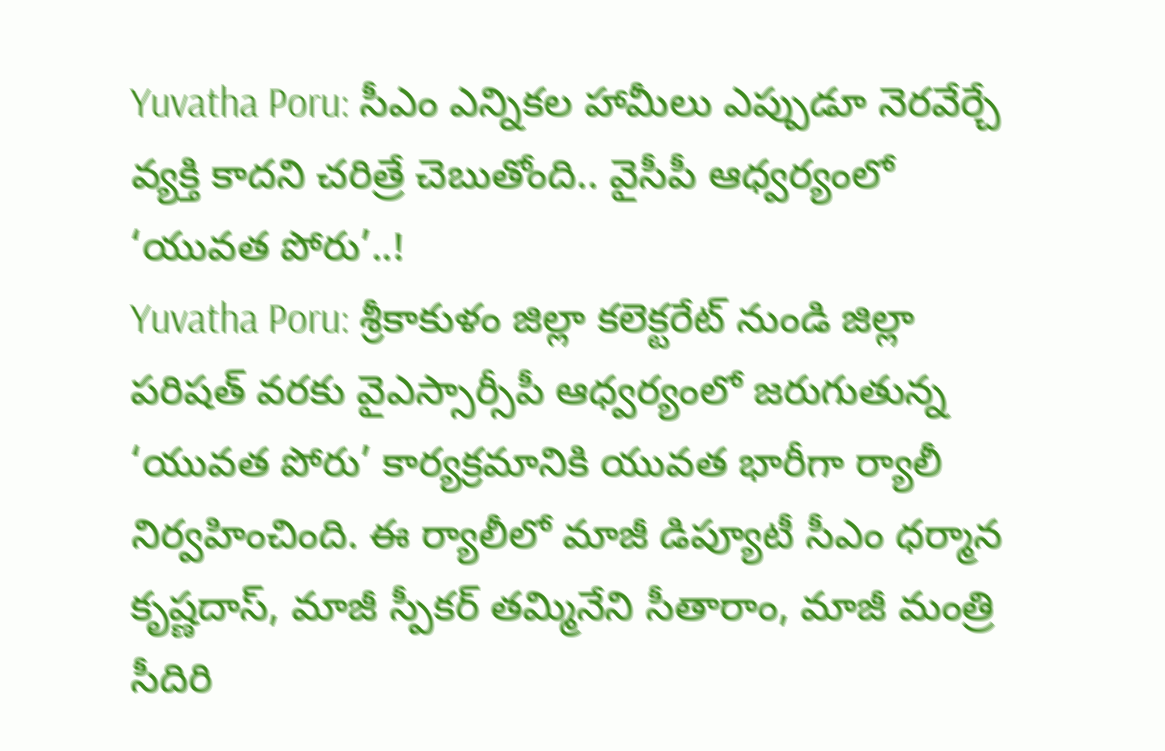Yuvatha Poru: సీఎం ఎన్నికల హామీలు ఎప్పుడూ నెరవేర్చే వ్యక్తి కాదని చరిత్రే చెబుతోంది.. వైసీపీ ఆధ్వర్యంలో ‘యువత పోరు’..!
Yuvatha Poru: శ్రీకాకుళం జిల్లా కలెక్టరేట్ నుండి జిల్లా పరిషత్ వరకు వైఎస్సార్సీపీ ఆధ్వర్యంలో జరుగుతున్న ‘యువత పోరు’ కార్యక్రమానికి యువత భారీగా ర్యాలీ నిర్వహించింది. ఈ ర్యాలీలో మాజీ డిప్యూటీ సీఎం ధర్మాన కృష్ణదాస్, మాజీ స్పీకర్ తమ్మినేని సీతారాం, మాజీ మంత్రి సీదిరి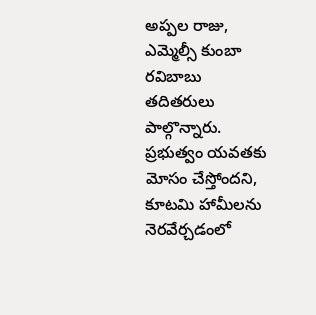అప్పల రాజు, ఎమ్మెల్సీ కుంబా రవిబాబు తదితరులు పాల్గొన్నారు. ప్రభుత్వం యవతకు మోసం చేస్తోందని, కూటమి హామీలను నెరవేర్చడంలో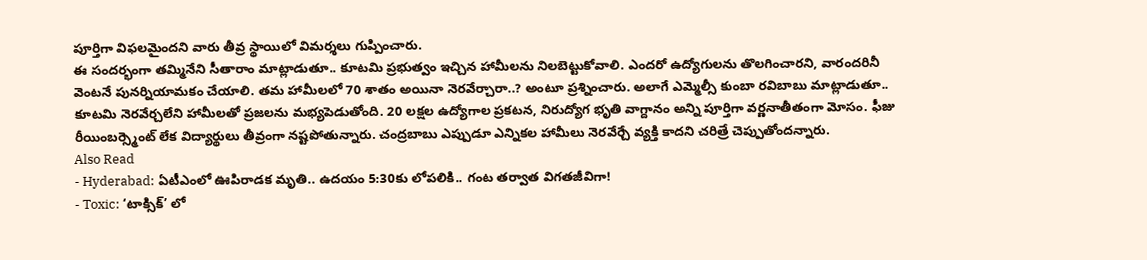పూర్తిగా విఫలమైందని వారు తీవ్ర స్థాయిలో విమర్శలు గుప్పించారు.
ఈ సందర్భంగా తమ్మినేని సీతారాం మాట్లాడుతూ.. కూటమి ప్రభుత్వం ఇచ్చిన హామీలను నిలబెట్టుకోవాలి. ఎందరో ఉద్యోగులను తొలగించారని, వారందరినీ వెంటనే పునర్నియామకం చేయాలి. తమ హామీలలో 70 శాతం అయినా నెరవేర్చారా..? అంటూ ప్రశ్నించారు. అలాగే ఎమ్మెల్సీ కుంబా రవిబాబు మాట్లాడుతూ.. కూటమి నెరవేర్చలేని హామీలతో ప్రజలను మభ్యపెడుతోంది. 20 లక్షల ఉద్యోగాల ప్రకటన, నిరుద్యోగ భృతి వాగ్దానం అన్ని పూర్తిగా వర్ణనాతీతంగా మోసం. ఫీజు రీయింబర్స్మెంట్ లేక విద్యార్థులు తీవ్రంగా నష్టపోతున్నారు. చంద్రబాబు ఎప్పుడూ ఎన్నికల హామీలు నెరవేర్చే వ్యక్తి కాదని చరిత్రే చెప్పుతోందన్నారు.
Also Read
- Hyderabad: ఏటీఎంలో ఊపిరాడక మృతి.. ఉదయం 5:30కు లోపలికి.. గంట తర్వాత విగతజీవిగా!
- Toxic: ‘టాక్సిక్’ లో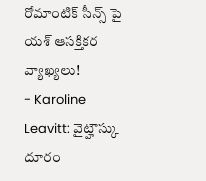రోమాంటిక్ సీన్స్ పై యశ్ ఆసక్తికర వ్యాఖ్యలు!
- Karoline Leavitt: వైట్హౌస్కు దూరం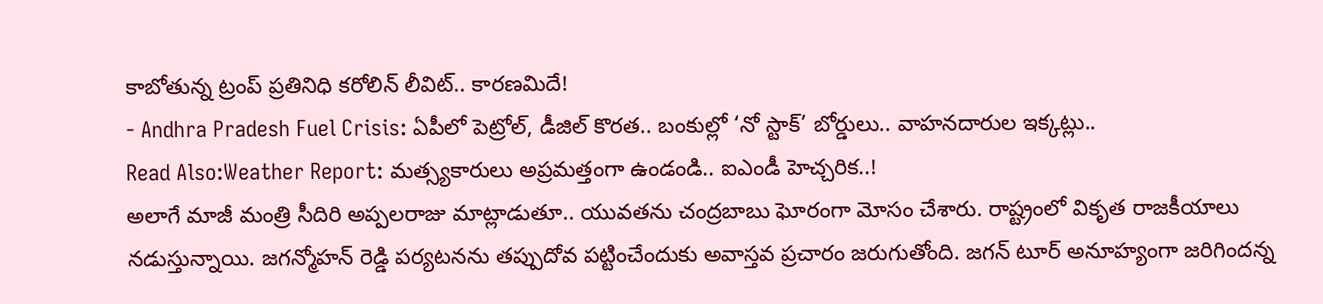కాబోతున్న ట్రంప్ ప్రతినిధి కరోలిన్ లీవిట్.. కారణమిదే!
- Andhra Pradesh Fuel Crisis: ఏపీలో పెట్రోల్, డీజిల్ కొరత.. బంకుల్లో ‘నో స్టాక్’ బోర్డులు.. వాహనదారుల ఇక్కట్లు..
Read Also:Weather Report: మత్స్యకారులు అప్రమత్తంగా ఉండండి.. ఐఎండీ హెచ్చరిక..!
అలాగే మాజీ మంత్రి సీదిరి అప్పలరాజు మాట్లాడుతూ.. యువతను చంద్రబాబు ఘోరంగా మోసం చేశారు. రాష్ట్రంలో వికృత రాజకీయాలు నడుస్తున్నాయి. జగన్మోహన్ రెడ్డి పర్యటనను తప్పుదోవ పట్టించేందుకు అవాస్తవ ప్రచారం జరుగుతోంది. జగన్ టూర్ అనూహ్యంగా జరిగిందన్న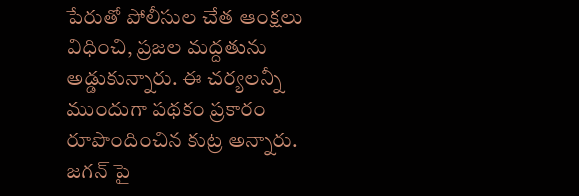పేరుతో పోలీసుల చేత ఆంక్షలు విధించి, ప్రజల మద్దతును అడ్డుకున్నారు. ఈ చర్యలన్నీ ముందుగా పథకం ప్రకారం రూపొందించిన కుట్ర అన్నారు. జగన్ పై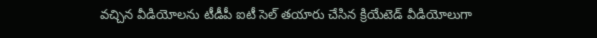వచ్చిన వీడియోలను టీడీపీ ఐటీ సెల్ తయారు చేసిన క్రియేటెడ్ వీడియోలుగా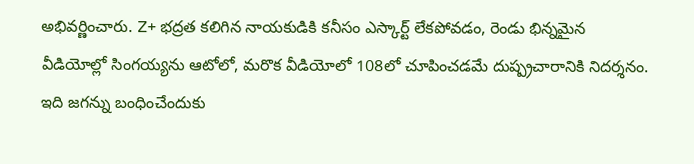అభివర్ణించారు. Z+ భద్రత కలిగిన నాయకుడికి కనీసం ఎస్కార్ట్ లేకపోవడం, రెండు భిన్నమైన వీడియోల్లో సింగయ్యను ఆటోలో, మరొక వీడియోలో 108లో చూపించడమే దుష్ప్రచారానికి నిదర్శనం. ఇది జగన్ను బంధించేందుకు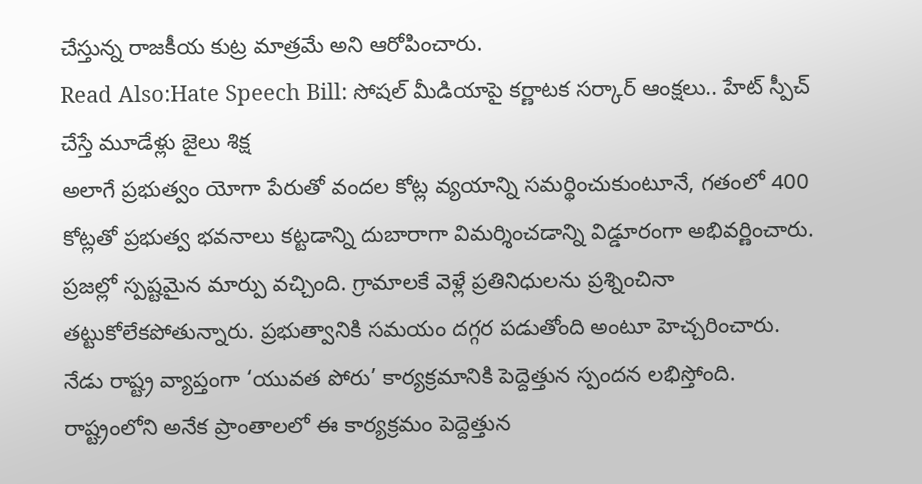చేస్తున్న రాజకీయ కుట్ర మాత్రమే అని ఆరోపించారు.
Read Also:Hate Speech Bill: సోషల్ మీడియాపై కర్ణాటక సర్కార్ ఆంక్షలు.. హేట్ స్పీచ్ చేస్తే మూడేళ్లు జైలు శిక్ష
అలాగే ప్రభుత్వం యోగా పేరుతో వందల కోట్ల వ్యయాన్ని సమర్థించుకుంటూనే, గతంలో 400 కోట్లతో ప్రభుత్వ భవనాలు కట్టడాన్ని దుబారాగా విమర్శించడాన్ని విడ్డూరంగా అభివర్ణించారు. ప్రజల్లో స్పష్టమైన మార్పు వచ్చింది. గ్రామాలకే వెళ్లే ప్రతినిధులను ప్రశ్నించినా తట్టుకోలేకపోతున్నారు. ప్రభుత్వానికి సమయం దగ్గర పడుతోంది అంటూ హెచ్చరించారు. నేడు రాష్ట్ర వ్యాప్తంగా ‘యువత పోరు’ కార్యక్రమానికి పెద్దెత్తున స్పందన లభిస్తోంది. రాష్ట్రంలోని అనేక ప్రాంతాలలో ఈ కార్యక్రమం పెద్దెత్తున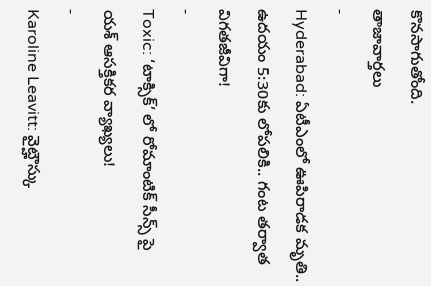కొనసాగుతోంది.
తాజావార్తలు
-
Hyderabad: ఏటీఎంలో ఊపిరాడక మృతి.. ఉదయం 5:30కు లోపలికి.. గంట తర్వాత విగతజీవిగా!
-
Toxic: ‘టాక్సిక్’ లో రోమాంటిక్ సీన్స్ పై యశ్ ఆసక్తికర వ్యాఖ్యలు!
-
Karoline Leavitt: వైట్హౌస్కు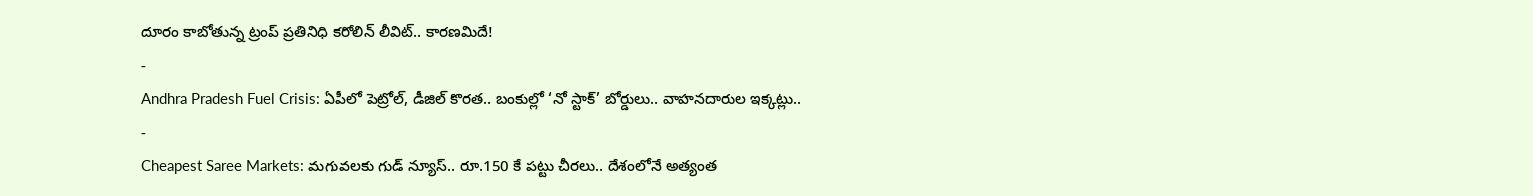దూరం కాబోతున్న ట్రంప్ ప్రతినిధి కరోలిన్ లీవిట్.. కారణమిదే!
-
Andhra Pradesh Fuel Crisis: ఏపీలో పెట్రోల్, డీజిల్ కొరత.. బంకుల్లో ‘నో స్టాక్’ బోర్డులు.. వాహనదారుల ఇక్కట్లు..
-
Cheapest Saree Markets: మగువలకు గుడ్ న్యూస్.. రూ.150 కే పట్టు చీరలు.. దేశంలోనే అత్యంత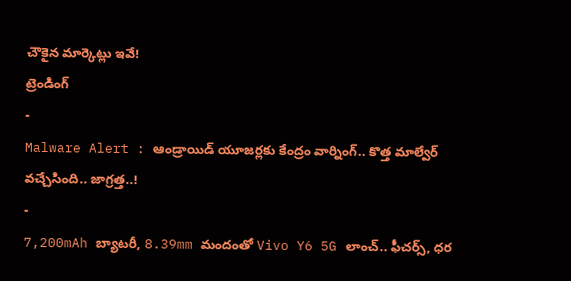చౌకైన మార్కెట్లు ఇవే!
ట్రెండింగ్
-
Malware Alert : ఆండ్రాయిడ్ యూజర్లకు కేంద్రం వార్నింగ్.. కొత్త మాల్వేర్ వచ్చేసింది.. జాగ్రత్త..!
-
7,200mAh బ్యాటరీ, 8.39mm మందంతో Vivo Y6 5G లాంచ్.. ఫీచర్స్, ధర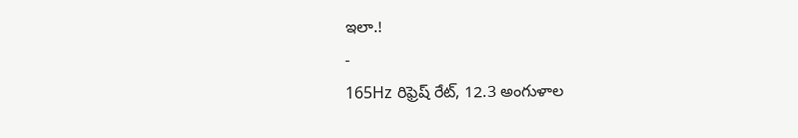ఇలా.!
-
165Hz రిఫ్రెష్ రేట్, 12.3 అంగుళాల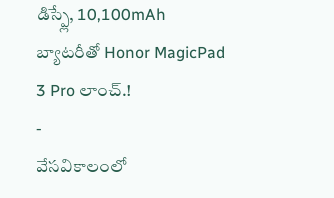డిస్ప్లే, 10,100mAh బ్యాటరీతో Honor MagicPad 3 Pro లాంచ్.!
-
వేసవికాలంలో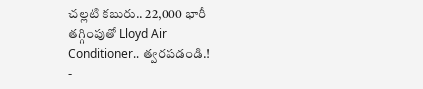చల్లటి కబురు.. 22,000 భారీ తగ్గింపుతో Lloyd Air Conditioner.. త్వరపడండి.!
-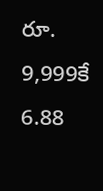రూ. 9,999కే 6.88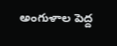అంగుళాల పెద్ద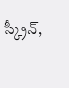స్క్రీన్,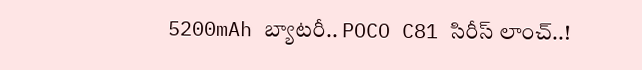5200mAh బ్యాటరీ.. POCO C81 సిరీస్ లాంచ్..!